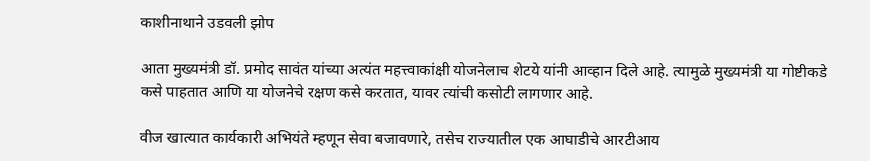काशीनाथाने उडवली झोप

आता मुख्यमंत्री डॉ. प्रमोद सावंत यांच्या अत्यंत महत्त्वाकांक्षी योजनेलाच शेटये यांनी आव्हान दिले आहे. त्यामुळे मुख्यमंत्री या गोष्टीकडे कसे पाहतात आणि या योजनेचे रक्षण कसे करतात, यावर त्यांची कसोटी लागणार आहे.

वीज खात्यात कार्यकारी अभियंते म्हणून सेवा बजावणारे, तसेच राज्यातील एक आघाडीचे आरटीआय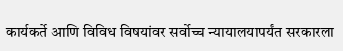कार्यकर्ते आणि विविध विषयांवर सर्वोच्च न्यायालयापर्यंत सरकारला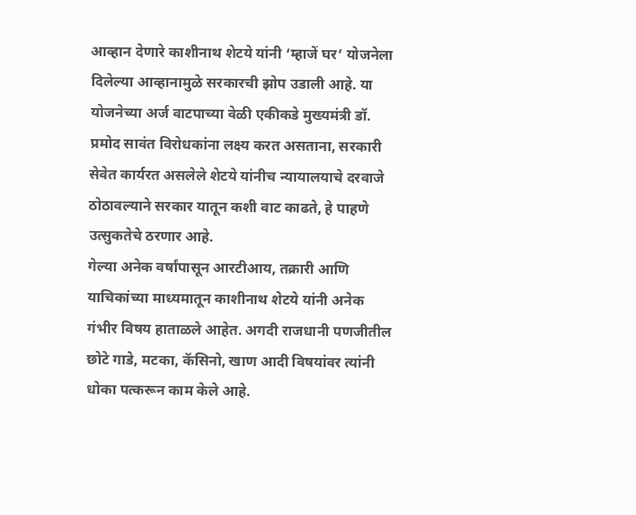आव्हान देणारे काशीनाथ शेटये यांनी ‘म्हाजें घर’ योजनेला दिलेल्या आव्हानामुळे सरकारची झोप उडाली आहे. या योजनेच्या अर्ज वाटपाच्या वेळी एकीकडे मुख्यमंत्री डॉ. प्रमोद सावंत विरोधकांना लक्ष्य करत असताना, सरकारी सेवेत कार्यरत असलेले शेटये यांनीच न्यायालयाचे दरवाजे ठोठावल्याने सरकार यातून कशी वाट काढते, हे पाहणे उत्सुकतेचे ठरणार आहे.
गेल्या अनेक वर्षांपासून आरटीआय, तक्रारी आणि याचिकांच्या माध्यमातून काशीनाथ शेटये यांनी अनेक गंभीर विषय हाताळले आहेत. अगदी राजधानी पणजीतील छोटे गाडे, मटका, कॅसिनो, खाण आदी विषयांवर त्यांनी धोका पत्करून काम केले आहे.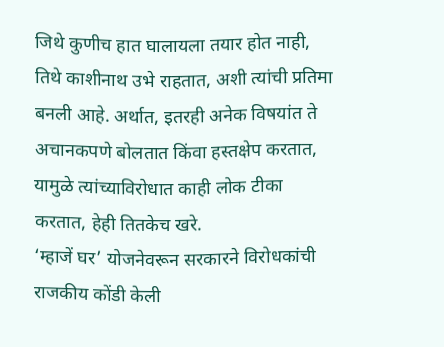जिथे कुणीच हात घालायला तयार होत नाही, तिथे काशीनाथ उभे राहतात, अशी त्यांची प्रतिमा बनली आहे. अर्थात, इतरही अनेक विषयांत ते अचानकपणे बोलतात किंवा हस्तक्षेप करतात, यामुळे त्यांच्याविरोधात काही लोक टीका करतात, हेही तितकेच खरे.
‘म्हाजें घर’ योजनेवरून सरकारने विरोधकांची राजकीय कोंडी केली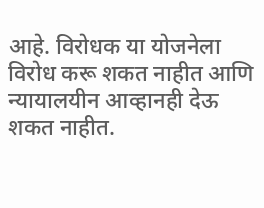आहे. विरोधक या योजनेला विरोध करू शकत नाहीत आणि न्यायालयीन आव्हानही देऊ शकत नाहीत.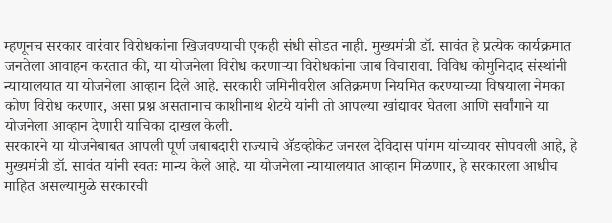म्हणूनच सरकार वारंवार विरोधकांना खिजवण्याची एकही संधी सोडत नाही. मुख्यमंत्री डॉ. सावंत हे प्रत्येक कार्यक्रमात जनतेला आवाहन करतात की, या योजनेला विरोध करणाऱ्या विरोधकांना जाब विचारावा. विविध कोमुनिदाद संस्थांनी न्यायालयात या योजनेला आव्हान दिले आहे. सरकारी जमिनीवरील अतिक्रमण नियमित करण्याच्या विषयाला नेमका कोण विरोध करणार, असा प्रश्न असतानाच काशीनाथ शेटये यांनी तो आपल्या खांद्यावर घेतला आणि सर्वांगाने या योजनेला आव्हान देणारी याचिका दाखल केली.
सरकारने या योजनेबाबत आपली पूर्ण जबाबदारी राज्याचे ॲडव्होकेट जनरल देविदास पांगम यांच्यावर सोपवली आहे, हे मुख्यमंत्री डॉ. सावंत यांनी स्वतः मान्य केले आहे. या योजनेला न्यायालयात आव्हान मिळणार, हे सरकारला आधीच माहित असल्यामुळे सरकारची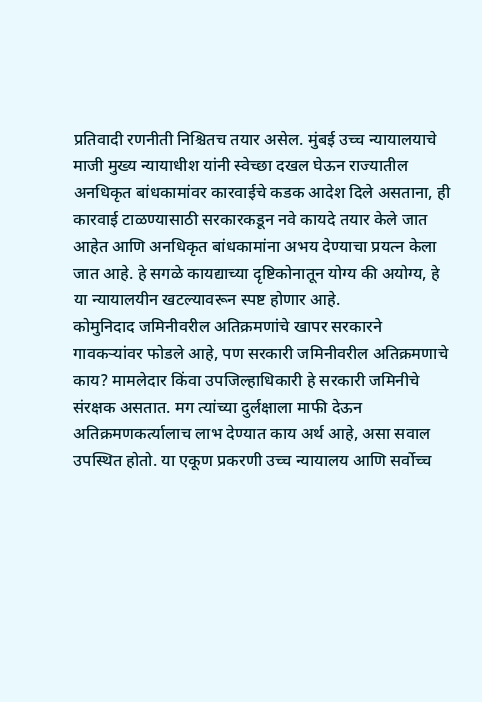प्रतिवादी रणनीती निश्चितच तयार असेल. मुंबई उच्च न्यायालयाचे माजी मुख्य न्यायाधीश यांनी स्वेच्छा दखल घेऊन राज्यातील अनधिकृत बांधकामांवर कारवाईचे कडक आदेश दिले असताना, ही कारवाई टाळण्यासाठी सरकारकडून नवे कायदे तयार केले जात आहेत आणि अनधिकृत बांधकामांना अभय देण्याचा प्रयत्न केला जात आहे. हे सगळे कायद्याच्या दृष्टिकोनातून योग्य की अयोग्य, हे या न्यायालयीन खटल्यावरून स्पष्ट होणार आहे.
कोमुनिदाद जमिनीवरील अतिक्रमणांचे खापर सरकारने गावकऱ्यांवर फोडले आहे, पण सरकारी जमिनीवरील अतिक्रमणाचे काय? मामलेदार किंवा उपजिल्हाधिकारी हे सरकारी जमिनीचे संरक्षक असतात. मग त्यांच्या दुर्लक्षाला माफी देऊन अतिक्रमणकर्त्यालाच लाभ देण्यात काय अर्थ आहे, असा सवाल उपस्थित होतो. या एकूण प्रकरणी उच्च न्यायालय आणि सर्वोच्च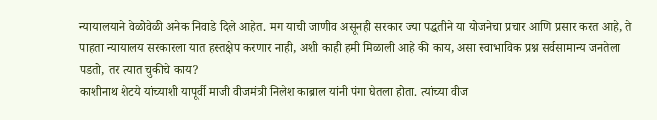न्यायालयाने वेळोवेळी अनेक निवाडे दिले आहेत. मग याची जाणीव असूनही सरकार ज्या पद्धतीने या योजनेचा प्रचार आणि प्रसार करत आहे, ते पाहता न्यायालय सरकारला यात हस्तक्षेप करणार नाही, अशी काही हमी मिळाली आहे की काय, असा स्वाभाविक प्रश्न सर्वसामान्य जनतेला पडतो, तर त्यात चुकीचे काय?
काशीनाथ शेटये यांच्याशी यापूर्वी माजी वीजमंत्री निलेश काब्राल यांनी पंगा घेतला होता. त्यांच्या वीज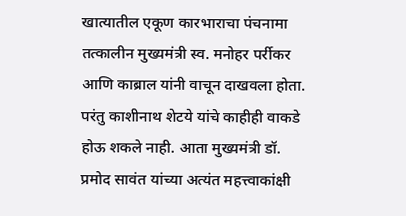खात्यातील एकूण कारभाराचा पंचनामा तत्कालीन मुख्यमंत्री स्व. मनोहर पर्रीकर आणि काब्राल यांनी वाचून दाखवला होता. परंतु काशीनाथ शेटये यांचे काहीही वाकडे होऊ शकले नाही. आता मुख्यमंत्री डॉ. प्रमोद सावंत यांच्या अत्यंत महत्त्वाकांक्षी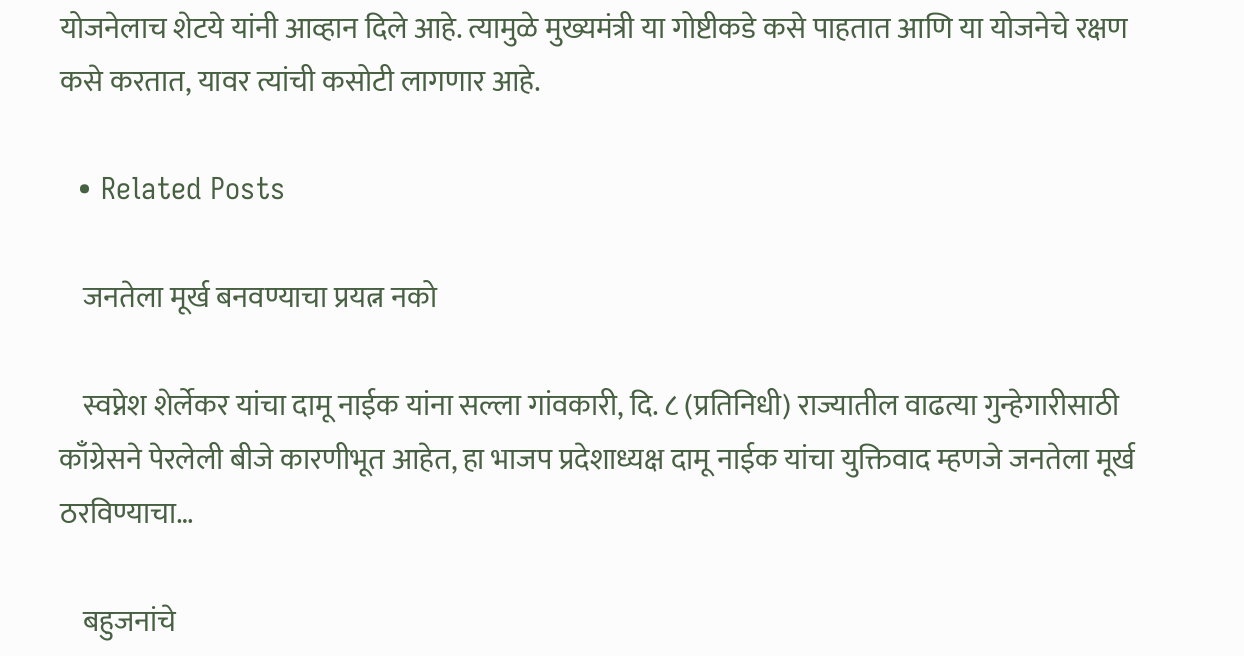योजनेलाच शेटये यांनी आव्हान दिले आहे. त्यामुळे मुख्यमंत्री या गोष्टीकडे कसे पाहतात आणि या योजनेचे रक्षण कसे करतात, यावर त्यांची कसोटी लागणार आहे.

  • Related Posts

    जनतेला मूर्ख बनवण्याचा प्रयत्न नको

    स्वप्नेश शेर्लेकर यांचा दामू नाईक यांना सल्ला गांवकारी, दि. ८ (प्रतिनिधी) राज्यातील वाढत्या गुन्हेगारीसाठी काँग्रेसने पेरलेली बीजे कारणीभूत आहेत, हा भाजप प्रदेशाध्यक्ष दामू नाईक यांचा युक्तिवाद म्हणजे जनतेला मूर्ख ठरविण्याचा…

    बहुजनांचे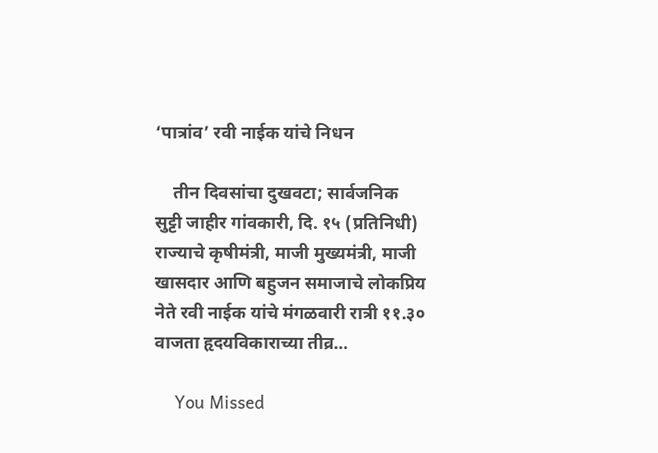‘पात्रांव’ रवी नाईक यांचे निधन

    तीन दिवसांचा दुखवटा; सार्वजनिक सुट्टी जाहीर गांवकारी, दि. १५ (प्रतिनिधी) राज्याचे कृषीमंत्री, माजी मुख्यमंत्री, माजी खासदार आणि बहुजन समाजाचे लोकप्रिय नेते रवी नाईक यांचे मंगळवारी रात्री ११.३० वाजता हृदयविकाराच्या तीव्र…

    You Missed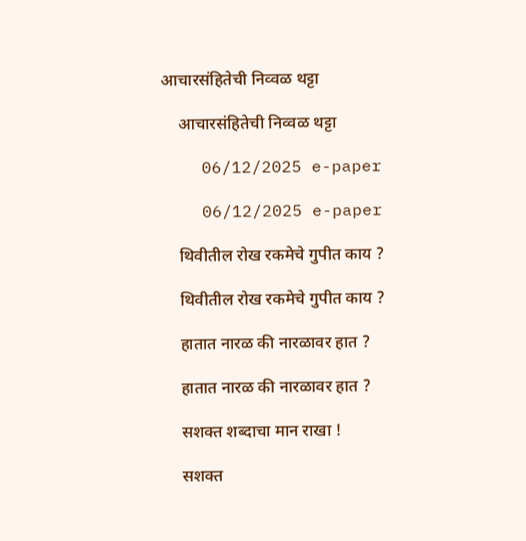आचारसंहितेची निव्वळ थट्टा

    आचारसंहितेची निव्वळ थट्टा

    06/12/2025 e-paper

    06/12/2025 e-paper

    थिवीतील रोख रकमेचे गुपीत काय ?

    थिवीतील रोख रकमेचे गुपीत काय ?

    हातात नारळ की नारळावर हात ?

    हातात नारळ की नारळावर हात ?

    सशक्त शब्दाचा मान राखा !

    सशक्त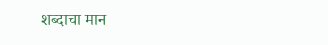शब्दाचा मान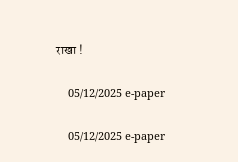राखा !

    05/12/2025 e-paper

    05/12/2025 e-paper